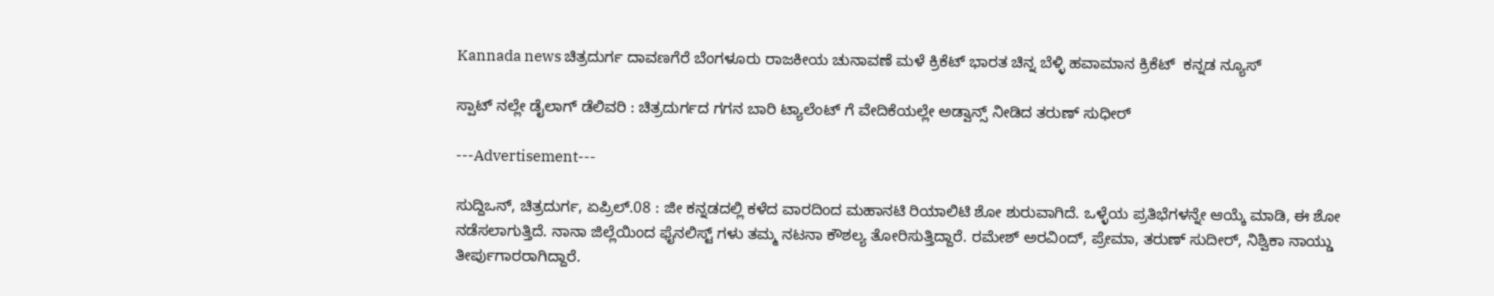Kannada news ಚಿತ್ರದುರ್ಗ ದಾವಣಗೆರೆ ಬೆಂಗಳೂರು ರಾಜಕೀಯ ಚುನಾವಣೆ ಮಳೆ ಕ್ರಿಕೆಟ್ ಭಾರತ ಚಿನ್ನ ಬೆಳ್ಳಿ ಹವಾಮಾನ ಕ್ರಿಕೆಟ್  ಕನ್ನಡ ನ್ಯೂಸ್

ಸ್ಪಾಟ್ ನಲ್ಲೇ ಡೈಲಾಗ್ ಡೆಲಿವರಿ : ಚಿತ್ರದುರ್ಗದ ಗಗನ ಬಾರಿ ಟ್ಯಾಲೆಂಟ್ ಗೆ ವೇದಿಕೆಯಲ್ಲೇ ಅಡ್ವಾನ್ಸ್ ನೀಡಿದ ತರುಣ್ ಸುಧೀರ್

---Advertisement---

ಸುದ್ದಿಒನ್, ಚಿತ್ರದುರ್ಗ, ಏಪ್ರಿಲ್.08 : ಜೀ ಕನ್ನಡದಲ್ಲಿ ಕಳೆದ ವಾರದಿಂದ ಮಹಾನಟಿ ರಿಯಾಲಿಟಿ ಶೋ ಶುರುವಾಗಿದೆ. ಒಳ್ಳೆಯ ಪ್ರತಿಭೆಗಳನ್ನೇ ಆಯ್ಕೆ ಮಾಡಿ, ಈ ಶೋ ನಡೆಸಲಾಗುತ್ತಿದೆ. ನಾನಾ ಜಿಲ್ಲೆಯಿಂದ ಫೈನಲಿಸ್ಟ್ ಗಳು ತಮ್ಮ ನಟನಾ ಕೌಶಲ್ಯ ತೋರಿಸುತ್ತಿದ್ದಾರೆ. ರಮೇಶ್ ಅರವಿಂದ್, ಪ್ರೇಮಾ, ತರುಣ್ ಸುದೀರ್, ನಿಶ್ವಿಕಾ ನಾಯ್ಡು ತೀರ್ಪುಗಾರರಾಗಿದ್ದಾರೆ.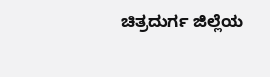ಚಿತ್ರದುರ್ಗ ಜಿಲ್ಲೆಯ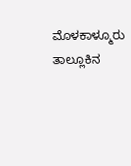ಮೊಳಕಾಳ್ಮೂರು ತಾಲ್ಲೂಕಿನ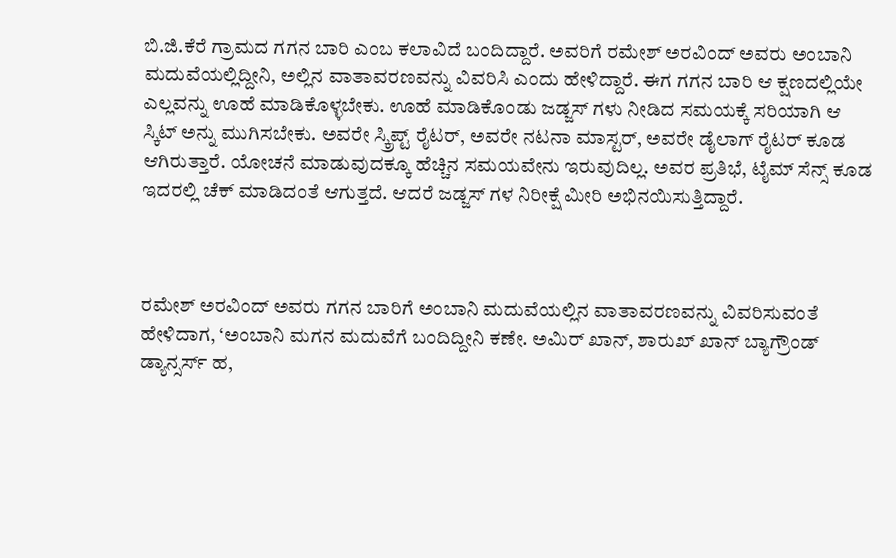ಬಿ.ಜಿ.ಕೆರೆ ಗ್ರಾಮದ ಗಗನ ಬಾರಿ ಎಂಬ ಕಲಾವಿದೆ ಬಂದಿದ್ದಾರೆ. ಅವರಿಗೆ ರಮೇಶ್ ಅರವಿಂದ್ ಅವರು ಅಂಬಾನಿ ಮದುವೆಯಲ್ಲಿದ್ದೀನಿ, ಅಲ್ಲಿನ ವಾತಾವರಣವನ್ನು ವಿವರಿಸಿ ಎಂದು ಹೇಳಿದ್ದಾರೆ. ಈಗ ಗಗನ ಬಾರಿ ಆ ಕ್ಷಣದಲ್ಲಿಯೇ ಎಲ್ಲವನ್ನು ಊಹೆ ಮಾಡಿಕೊಳ್ಳಬೇಕು. ಊಹೆ ಮಾಡಿಕೊಂಡು ಜಡ್ಜಸ್ ಗಳು ನೀಡಿದ ಸಮಯಕ್ಕೆ ಸರಿಯಾಗಿ ಆ ಸ್ಕಿಟ್ ಅನ್ನು ಮುಗಿಸಬೇಕು. ಅವರೇ ಸ್ಕ್ರಿಪ್ಟ್ ರೈಟರ್, ಅವರೇ ನಟನಾ ಮಾಸ್ಟರ್, ಅವರೇ ಡೈಲಾಗ್ ರೈಟರ್ ಕೂಡ ಆಗಿರುತ್ತಾರೆ. ಯೋಚನೆ ಮಾಡುವುದಕ್ಕೂ ಹೆಚ್ಚಿನ ಸಮಯವೇನು ಇರುವುದಿಲ್ಲ. ಅವರ ಪ್ರತಿಭೆ, ಟೈಮ್ ಸೆನ್ಸ್ ಕೂಡ ಇದರಲ್ಲಿ ಚೆಕ್ ಮಾಡಿದಂತೆ ಆಗುತ್ತದೆ. ಆದರೆ ಜಡ್ಜಸ್ ಗಳ ನಿರೀಕ್ಷೆ ಮೀರಿ ಅಭಿನಯಿಸುತ್ತಿದ್ದಾರೆ.



ರಮೇಶ್ ಅರವಿಂದ್ ಅವರು ಗಗನ ಬಾರಿಗೆ ಅಂಬಾನಿ ಮದುವೆಯಲ್ಲಿನ ವಾತಾವರಣವನ್ನು ವಿವರಿಸುವಂತೆ ಹೇಳಿದಾಗ, ‘ಅಂಬಾನಿ ಮಗನ ಮದುವೆಗೆ ಬಂದಿದ್ದೀನಿ ಕಣೇ. ಅಮಿರ್ ಖಾನ್, ಶಾರುಖ್ ಖಾನ್ ಬ್ಯಾಗ್ರೌಂಡ್ ಡ್ಯಾನ್ಸರ್ಸ್ ಹ,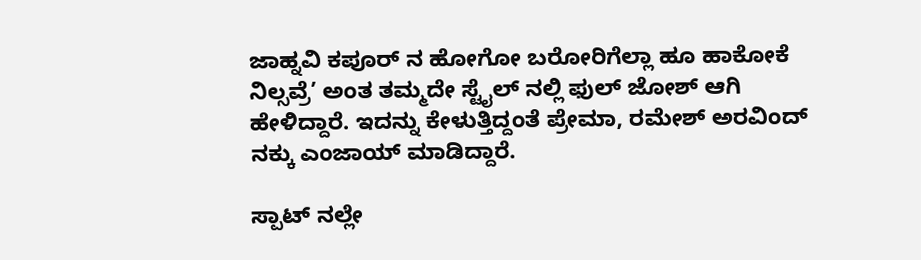ಜಾಹ್ನವಿ ಕಪೂರ್ ನ ಹೋಗೋ ಬರೋರಿಗೆಲ್ಲಾ ಹೂ ಹಾಕೋಕೆ ನಿಲ್ಸವ್ರೆ’ ಅಂತ ತಮ್ಮದೇ ಸ್ಟೈಲ್ ನಲ್ಲಿ ಫುಲ್ ಜೋಶ್ ಆಗಿ ಹೇಳಿದ್ದಾರೆ. ಇದನ್ನು ಕೇಳುತ್ತಿದ್ದಂತೆ ಪ್ರೇಮಾ, ರಮೇಶ್ ಅರವಿಂದ್ ನಕ್ಕು ಎಂಜಾಯ್ ಮಾಡಿದ್ದಾರೆ.

ಸ್ಪಾಟ್ ನಲ್ಲೇ‌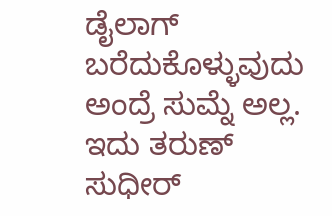ಡೈಲಾಗ್ ಬರೆದುಕೊಳ್ಳುವುದು ಅಂದ್ರೆ ಸುಮ್ನೆ ಅಲ್ಲ. ಇದು ತರುಣ್ ಸುಧೀರ್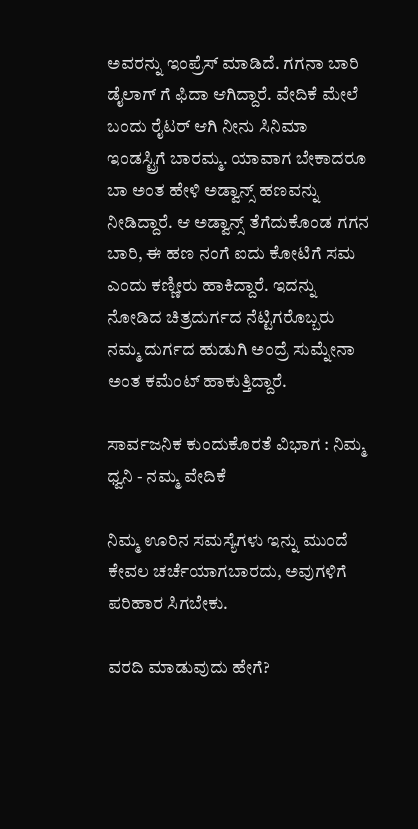ಅವರನ್ನು ಇಂಪ್ರೆಸ್ ಮಾಡಿದೆ. ಗಗನಾ ಬಾರಿ ಡೈಲಾಗ್ ಗೆ ಫಿದಾ ಆಗಿದ್ದಾರೆ. ವೇದಿಕೆ ಮೇಲೆ ಬಂದು ರೈಟರ್ ಆಗಿ ನೀನು ಸಿನಿಮಾ ಇಂಡಸ್ಟ್ರಿಗೆ ಬಾರಮ್ಮ. ಯಾವಾಗ ಬೇಕಾದರೂ ಬಾ ಅಂತ ಹೇಳಿ ಅಡ್ವಾನ್ಸ್ ಹಣವನ್ನು ನೀಡಿದ್ದಾರೆ. ಆ ಅಡ್ವಾನ್ಸ್ ತೆಗೆದುಕೊಂಡ ಗಗನ ಬಾರಿ, ಈ ಹಣ ನಂಗೆ ಐದು ಕೋಟಿಗೆ ಸಮ ಎಂದು ಕಣ್ಣೀರು ಹಾಕಿದ್ದಾರೆ. ಇದನ್ನು ನೋಡಿದ ಚಿತ್ರದುರ್ಗದ ನೆಟ್ಟಿಗರೊಬ್ಬರು ನಮ್ಮ ದುರ್ಗದ ಹುಡುಗಿ ಅಂದ್ರೆ ಸುಮ್ನೇನಾ ಅಂತ ಕಮೆಂಟ್ ಹಾಕುತ್ತಿದ್ದಾರೆ.

ಸಾರ್ವಜನಿಕ ಕುಂದುಕೊರತೆ ವಿಭಾಗ : ನಿಮ್ಮ ಧ್ವನಿ - ನಮ್ಮ ವೇದಿಕೆ

ನಿಮ್ಮ ಊರಿನ ಸಮಸ್ಯೆಗಳು ಇನ್ನು ಮುಂದೆ ಕೇವಲ ಚರ್ಚೆಯಾಗಬಾರದು, ಅವುಗಳಿಗೆ ಪರಿಹಾರ ಸಿಗಬೇಕು.

ವರದಿ ಮಾಡುವುದು ಹೇಗೆ?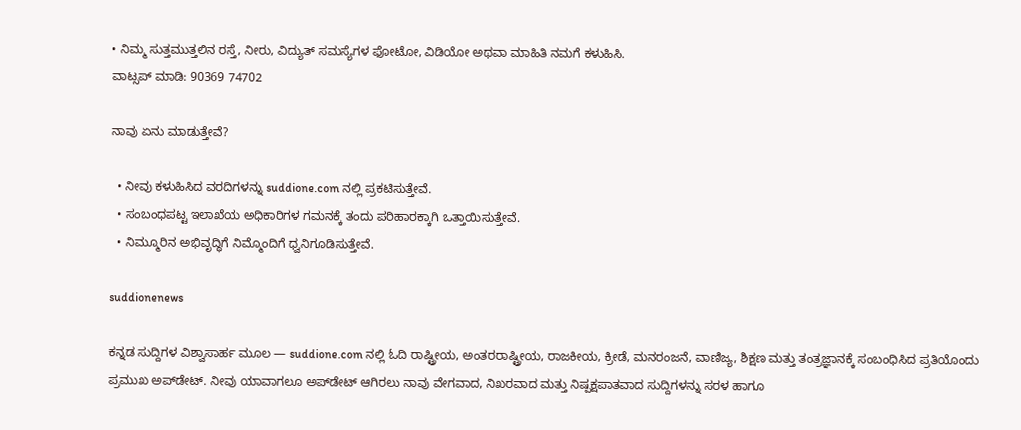• ನಿಮ್ಮ ಸುತ್ತಮುತ್ತಲಿನ ರಸ್ತೆ, ನೀರು, ವಿದ್ಯುತ್ ಸಮಸ್ಯೆಗಳ ಫೋಟೋ, ವಿಡಿಯೋ ಅಥವಾ ಮಾಹಿತಿ ನಮಗೆ ಕಳುಹಿಸಿ.
ವಾಟ್ಸಪ್ ಮಾಡಿ: 90369 74702

ನಾವು ಏನು ಮಾಡುತ್ತೇವೆ?

  • ನೀವು ಕಳುಹಿಸಿದ ವರದಿಗಳನ್ನು suddione.com ನಲ್ಲಿ ಪ್ರಕಟಿಸುತ್ತೇವೆ.
  • ಸಂಬಂಧಪಟ್ಟ ಇಲಾಖೆಯ ಅಧಿಕಾರಿಗಳ ಗಮನಕ್ಕೆ ತಂದು ಪರಿಹಾರಕ್ಕಾಗಿ ಒತ್ತಾಯಿಸುತ್ತೇವೆ.
  • ನಿಮ್ಮೂರಿನ ಅಭಿವೃದ್ಧಿಗೆ ನಿಮ್ಮೊಂದಿಗೆ ಧ್ವನಿಗೂಡಿಸುತ್ತೇವೆ.

suddionenews

ಕನ್ನಡ ಸುದ್ದಿಗಳ ವಿಶ್ವಾಸಾರ್ಹ ಮೂಲ — suddione.com ನಲ್ಲಿ ಓದಿ ರಾಷ್ಟ್ರೀಯ, ಅಂತರರಾಷ್ಟ್ರೀಯ, ರಾಜಕೀಯ, ಕ್ರೀಡೆ, ಮನರಂಜನೆ, ವಾಣಿಜ್ಯ, ಶಿಕ್ಷಣ ಮತ್ತು ತಂತ್ರಜ್ಞಾನಕ್ಕೆ ಸಂಬಂಧಿಸಿದ ಪ್ರತಿಯೊಂದು ಪ್ರಮುಖ ಅಪ್‌ಡೇಟ್. ನೀವು ಯಾವಾಗಲೂ ಅಪ್‌ಡೇಟ್ ಆಗಿರಲು ನಾವು ವೇಗವಾದ, ನಿಖರವಾದ ಮತ್ತು ನಿಷ್ಪಕ್ಷಪಾತವಾದ ಸುದ್ದಿಗಳನ್ನು ಸರಳ ಹಾಗೂ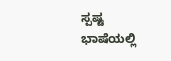ಸ್ಪಷ್ಟ ಭಾಷೆಯಲ್ಲಿ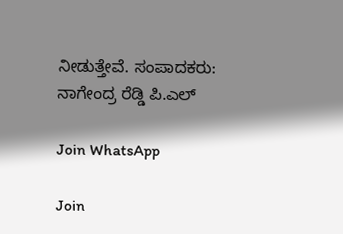ನೀಡುತ್ತೇವೆ. ಸಂಪಾದಕರು: ನಾಗೇಂದ್ರ ರೆಡ್ಡಿ ಪಿ.ಎಲ್

Join WhatsApp

Join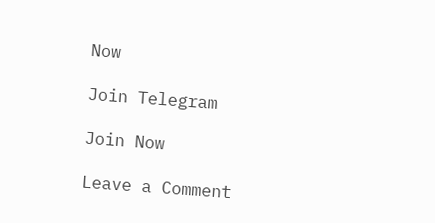Now

Join Telegram

Join Now

Leave a Comment